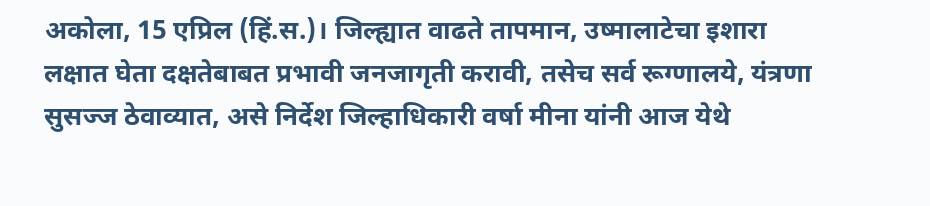अकोला, 15 एप्रिल (हिं.स.)। जिल्ह्यात वाढते तापमान, उष्मालाटेचा इशारा लक्षात घेता दक्षतेबाबत प्रभावी जनजागृती करावी, तसेच सर्व रूग्णालये, यंत्रणा सुसज्ज ठेवाव्यात, असे निर्देश जिल्हाधिकारी वर्षा मीना यांनी आज येथे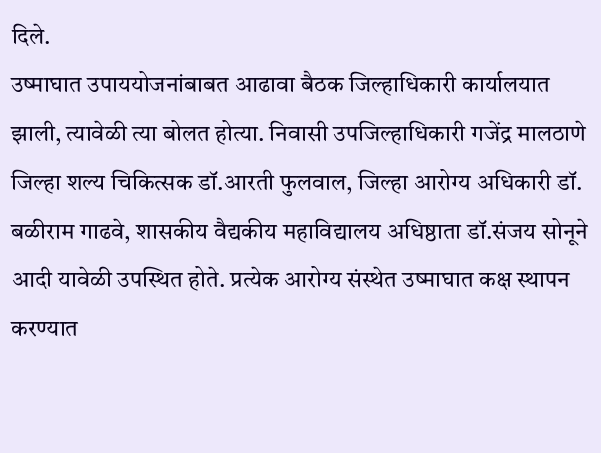दिले.
उष्माघात उपाययोजनांबाबत आढावा बैठक जिल्हाधिकारी कार्यालयात झाली, त्यावेळी त्या बोलत होत्या. निवासी उपजिल्हाधिकारी गजेंद्र मालठाणे जिल्हा शल्य चिकित्सक डॉ.आरती फुलवाल, जिल्हा आरोग्य अधिकारी डॉ. बळीराम गाढवे, शासकीय वैद्यकीय महाविद्यालय अधिष्ठाता डॉ.संजय सोनूने आदी यावेळी उपस्थित होते. प्रत्येक आरोग्य संस्थेत उष्माघात कक्ष स्थापन करण्यात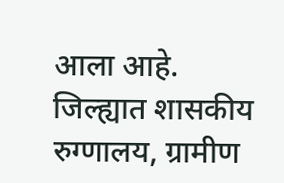आला आहे. जिल्ह्यात शासकीय रुग्णालय, ग्रामीण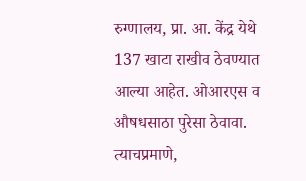रुग्णालय, प्रा. आ. केंद्र येथे 137 खाटा राखीव ठेवण्यात आल्या आहेत. ओआरएस व औषधसाठा पुरेसा ठेवावा. त्याचप्रमाणे,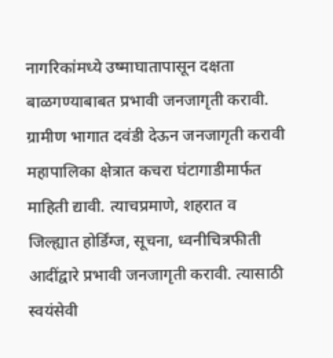नागरिकांमध्ये उष्माघातापासून दक्षता बाळगण्याबाबत प्रभावी जनजागृती करावी. ग्रामीण भागात दवंडी देऊन जनजागृती करावी महापालिका क्षेत्रात कचरा घंटागाडीमार्फत माहिती द्यावी. त्याचप्रमाणे, शहरात व जिल्ह्यात होर्डिंग्ज, सूचना, ध्वनीचित्रफीती आदींद्वारे प्रभावी जनजागृती करावी. त्यासाठी स्वयंसेवी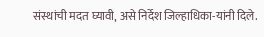संस्थांची मदत घ्यावी, असे निर्देश जिल्हाधिका-यांनी दिले.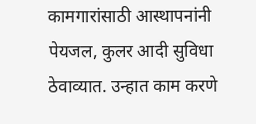कामगारांसाठी आस्थापनांनी पेयजल, कुलर आदी सुविधा ठेवाव्यात. उन्हात काम करणे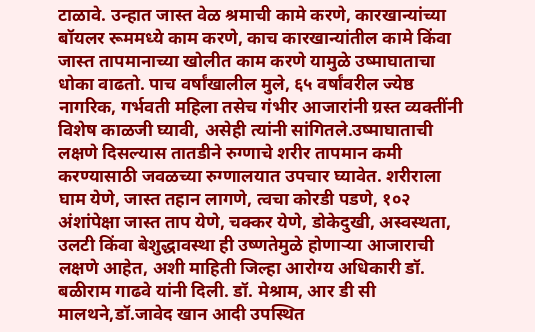टाळावे. उन्हात जास्त वेळ श्रमाची कामे करणे, कारखान्यांच्या बॉयलर रूममध्ये काम करणे, काच कारखान्यांतील कामे किंवा जास्त तापमानाच्या खोलीत काम करणे यामुळे उष्माघाताचा धोका वाढतो. पाच वर्षांखालील मुले, ६५ वर्षांवरील ज्येष्ठ नागरिक, गर्भवती महिला तसेच गंभीर आजारांनी ग्रस्त व्यक्तींनी विशेष काळजी घ्यावी, असेही त्यांनी सांगितले.उष्माघाताची लक्षणे दिसल्यास तातडीने रुग्णाचे शरीर तापमान कमी करण्यासाठी जवळच्या रुग्णालयात उपचार घ्यावेत. शरीराला घाम येणे, जास्त तहान लागणे, त्वचा कोरडी पडणे, १०२ अंशांपेक्षा जास्त ताप येणे, चक्कर येणे, डोकेदुखी, अस्वस्थता, उलटी किंवा बेशुद्धावस्था ही उष्णतेमुळे होणाऱ्या आजाराची लक्षणे आहेत, अशी माहिती जिल्हा आरोग्य अधिकारी डॉ. बळीराम गाढवे यांनी दिली. डॉ. मेश्राम, आर डी सी मालथने,डॉ.जावेद खान आदी उपस्थित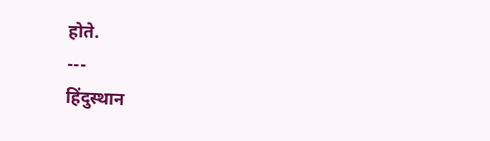होते.
---
हिंदुस्थान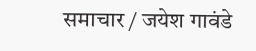समाचार / जयेश गावंडे